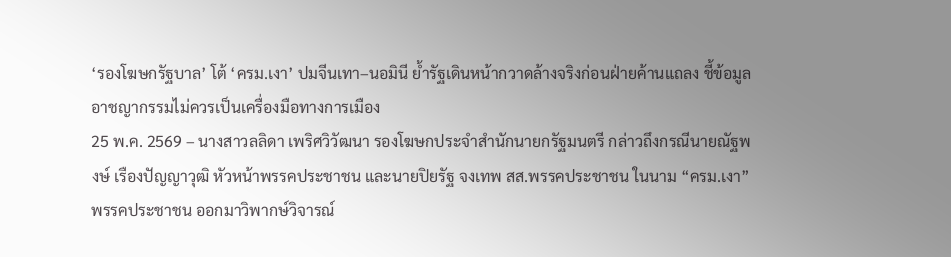‘รองโฆษกรัฐบาล’ โต้ ‘ครม.เงา’ ปมจีนเทา–นอมินี ย้ำรัฐเดินหน้ากวาดล้างจริงก่อนฝ่ายค้านแถลง ชี้ข้อมูลอาชญากรรมไม่ควรเป็นเครื่องมือทางการเมือง
25 พ.ค. 2569 – นางสาวลลิดา เพริศวิวัฒนา รองโฆษกประจำสำนักนายกรัฐมนตรี กล่าวถึงกรณีนายณัฐพงษ์ เรืองปัญญาวุฒิ หัวหน้าพรรคประชาชน และนายปิยรัฐ จงเทพ สส.พรรคประชาชน ในนาม “ครม.เงา” พรรคประชาชน ออกมาวิพากษ์วิจารณ์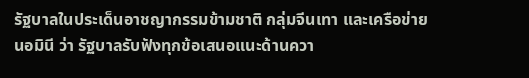รัฐบาลในประเด็นอาชญากรรมข้ามชาติ กลุ่มจีนเทา และเครือข่ายนอมินี ว่า รัฐบาลรับฟังทุกข้อเสนอแนะด้านควา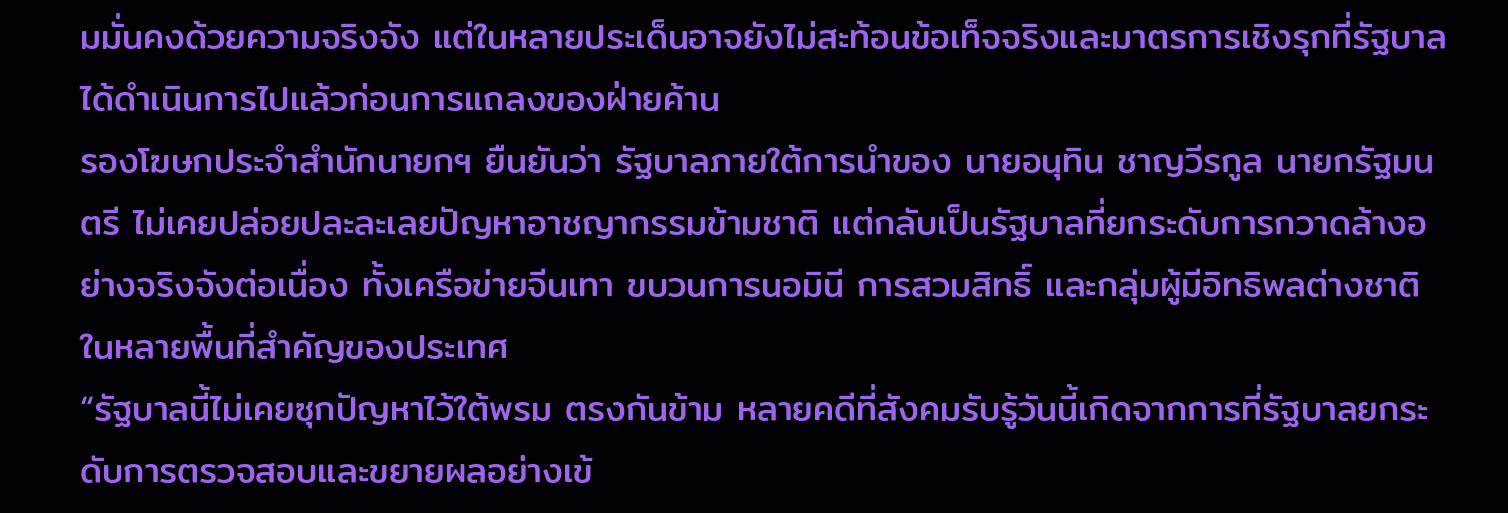มมั่นคงด้วยความจริงจัง แต่ในหลายประเด็นอาจยังไม่สะท้อนข้อเท็จจริงและมาตรการเชิงรุกที่รัฐบาลได้ดำเนินการไปแล้วก่อนการแถลงของฝ่ายค้าน
รองโฆษกประจำสำนักนายกฯ ยืนยันว่า รัฐบาลภายใต้การนำของ นายอนุทิน ชาญวีรกูล นายกรัฐมนตรี ไม่เคยปล่อยปละละเลยปัญหาอาชญากรรมข้ามชาติ แต่กลับเป็นรัฐบาลที่ยกระดับการกวาดล้างอย่างจริงจังต่อเนื่อง ทั้งเครือข่ายจีนเทา ขบวนการนอมินี การสวมสิทธิ์ และกลุ่มผู้มีอิทธิพลต่างชาติในหลายพื้นที่สำคัญของประเทศ
“รัฐบาลนี้ไม่เคยซุกปัญหาไว้ใต้พรม ตรงกันข้าม หลายคดีที่สังคมรับรู้วันนี้เกิดจากการที่รัฐบาลยกระดับการตรวจสอบและขยายผลอย่างเข้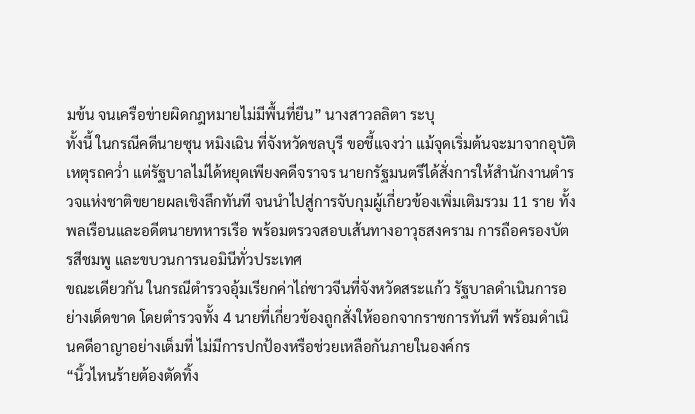มข้น จนเครือข่ายผิดกฎหมายไม่มีพื้นที่ยืน” นางสาวลลิตา ระบุ
ทั้งนี้ ในกรณีคดีนายซุน หมิงเฉิน ที่จังหวัดชลบุรี ขอชี้แจงว่า แม้จุดเริ่มต้นจะมาจากอุบัติเหตุรถคว่ำ แต่รัฐบาลไม่ได้หยุดเพียงคดีจราจร นายกรัฐมนตรีได้สั่งการให้สำนักงานตำรวจแห่งชาติขยายผลเชิงลึกทันที จนนำไปสู่การจับกุมผู้เกี่ยวข้องเพิ่มเติมรวม 11 ราย ทั้งพลเรือนและอดีตนายทหารเรือ พร้อมตรวจสอบเส้นทางอาวุธสงคราม การถือครองบัตรสีชมพู และขบวนการนอมินีทั่วประเทศ
ขณะเดียวกัน ในกรณีตำรวจอุ้มเรียกค่าไถ่ชาวจีนที่จังหวัดสระแก้ว รัฐบาลดำเนินการอย่างเด็ดขาด โดยตำรวจทั้ง 4 นายที่เกี่ยวข้องถูกสั่งให้ออกจากราชการทันที พร้อมดำเนินคดีอาญาอย่างเต็มที่ ไม่มีการปกป้องหรือช่วยเหลือกันภายในองค์กร
“นิ้วไหนร้ายต้องตัดทิ้ง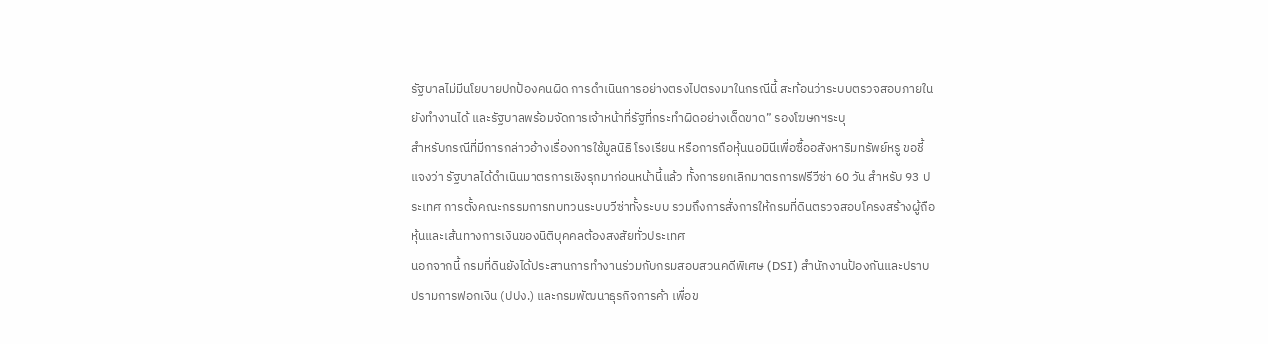รัฐบาลไม่มีนโยบายปกป้องคนผิด การดำเนินการอย่างตรงไปตรงมาในกรณีนี้ สะท้อนว่าระบบตรวจสอบภายในยังทำงานได้ และรัฐบาลพร้อมจัดการเจ้าหน้าที่รัฐที่กระทำผิดอย่างเด็ดขาด” รองโฆษกฯระบุ
สำหรับกรณีที่มีการกล่าวอ้างเรื่องการใช้มูลนิธิ โรงเรียน หรือการถือหุ้นนอมินีเพื่อซื้ออสังหาริมทรัพย์หรู ขอชี้แจงว่า รัฐบาลได้ดำเนินมาตรการเชิงรุกมาก่อนหน้านี้แล้ว ทั้งการยกเลิกมาตรการฟรีวีซ่า 60 วัน สำหรับ 93 ประเทศ การตั้งคณะกรรมการทบทวนระบบวีซ่าทั้งระบบ รวมถึงการสั่งการให้กรมที่ดินตรวจสอบโครงสร้างผู้ถือหุ้นและเส้นทางการเงินของนิติบุคคลต้องสงสัยทั่วประเทศ
นอกจากนี้ กรมที่ดินยังได้ประสานการทำงานร่วมกับกรมสอบสวนคดีพิเศษ (DSI) สำนักงานป้องกันและปราบปรามการฟอกเงิน (ปปง.) และกรมพัฒนาธุรกิจการค้า เพื่อข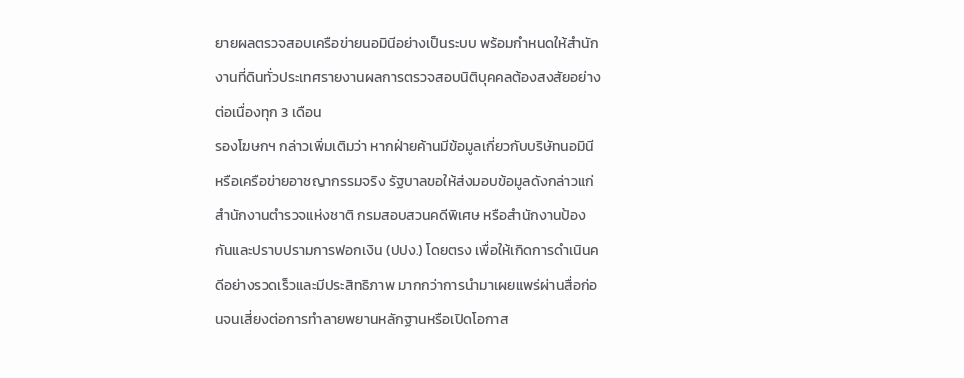ยายผลตรวจสอบเครือข่ายนอมินีอย่างเป็นระบบ พร้อมกำหนดให้สำนักงานที่ดินทั่วประเทศรายงานผลการตรวจสอบนิติบุคคลต้องสงสัยอย่างต่อเนื่องทุก 3 เดือน
รองโฆษกฯ กล่าวเพิ่มเติมว่า หากฝ่ายค้านมีข้อมูลเกี่ยวกับบริษัทนอมินีหรือเครือข่ายอาชญากรรมจริง รัฐบาลขอให้ส่งมอบข้อมูลดังกล่าวแก่สำนักงานตำรวจแห่งชาติ กรมสอบสวนคดีพิเศษ หรือสำนักงานป้องกันและปราบปรามการฟอกเงิน (ปปง.) โดยตรง เพื่อให้เกิดการดำเนินคดีอย่างรวดเร็วและมีประสิทธิภาพ มากกว่าการนำมาเผยแพร่ผ่านสื่อก่อนจนเสี่ยงต่อการทำลายพยานหลักฐานหรือเปิดโอกาส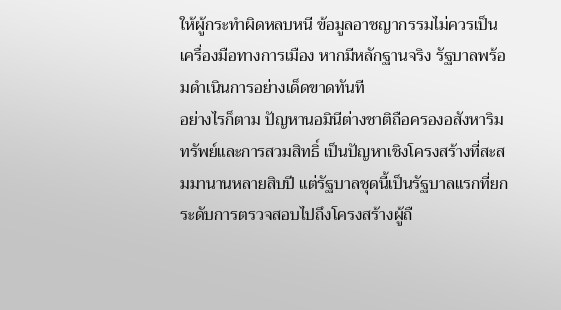ให้ผู้กระทำผิดหลบหนี ข้อมูลอาชญากรรมไม่ควรเป็นเครื่องมือทางการเมือง หากมีหลักฐานจริง รัฐบาลพร้อมดำเนินการอย่างเด็ดขาดทันที
อย่างไรก็ตาม ปัญหานอมินีต่างชาติถือครองอสังหาริมทรัพย์และการสวมสิทธิ์ เป็นปัญหาเชิงโครงสร้างที่สะสมมานานหลายสิบปี แต่รัฐบาลชุดนี้เป็นรัฐบาลแรกที่ยกระดับการตรวจสอบไปถึงโครงสร้างผู้ถื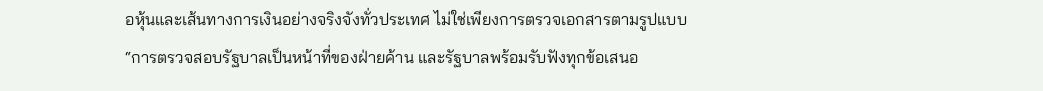อหุ้นและเส้นทางการเงินอย่างจริงจังทั่วประเทศ ไม่ใช่เพียงการตรวจเอกสารตามรูปแบบ
“การตรวจสอบรัฐบาลเป็นหน้าที่ของฝ่ายค้าน และรัฐบาลพร้อมรับฟังทุกข้อเสนอ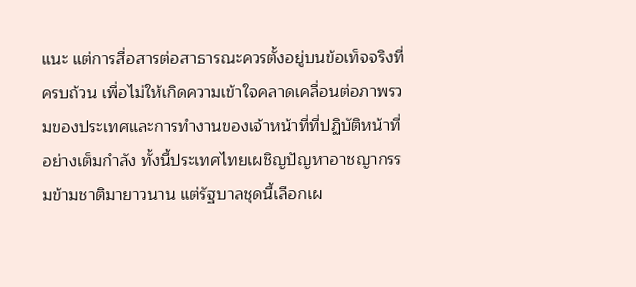แนะ แต่การสื่อสารต่อสาธารณะควรตั้งอยู่บนข้อเท็จจริงที่ครบถ้วน เพื่อไม่ให้เกิดความเข้าใจคลาดเคลื่อนต่อภาพรวมของประเทศและการทำงานของเจ้าหน้าที่ที่ปฏิบัติหน้าที่อย่างเต็มกำลัง ทั้งนี้ประเทศไทยเผชิญปัญหาอาชญากรรมข้ามชาติมายาวนาน แต่รัฐบาลชุดนี้เลือกเผ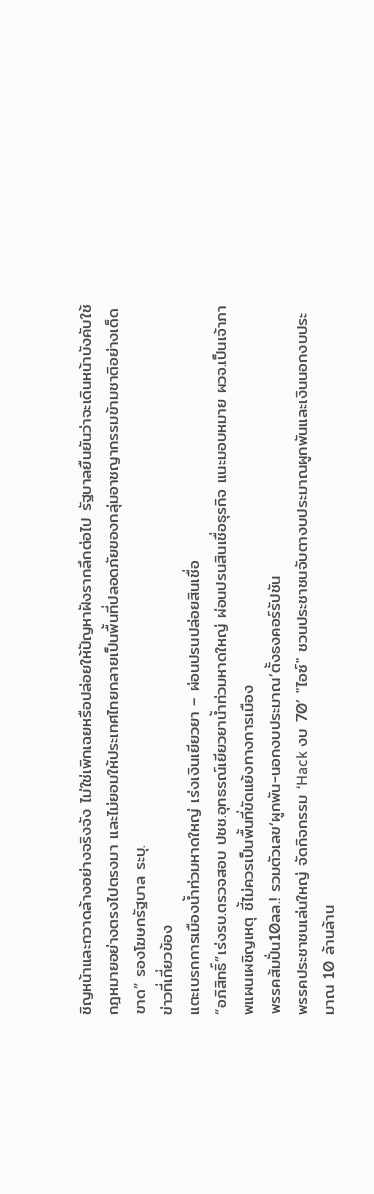ชิญหน้าและกวาดล้างอย่างจริงจัง ไม่ใช่เพิกเฉยหรือปล่อยให้ปัญหาฝังรากลึกต่อไป รัฐบาลยืนยันว่าจะเดินหน้าบังคับใช้กฎหมายอย่างตรงไปตรงมา และไม่ยอมให้ประเทศไทยกลายเป็นพื้นที่ปลอดภัยของกลุ่มอาชญากรรมข้ามชาติอย่างเด็ดขาด” รองโฆษกรัฐบาล ระบุ.
ข่าวที่เกี่ยวข้อง
แตะเบรกการเมืองน้ำท่วมหาดใหญ่ เร่งเงินเยียวยา – ผ่อนปรนปล่อยสินเชื่อ
“อภิสิทธิ์”เร่งรบ.ตรวจสอบ ปชช.อุทธรณ์เยียวยาน้ำท่วมหาดใหญ่ ผ่อนปรนสินเชื่อธุรกิจ แนะมอบหมาย ผวจ.เป็นเจ้าภาพแผนเผชิญเหตุ ชี้ไม่ควรเป็นพื้นที่ขัดแย้งทางการเมือง
พรรคส้มปั่น10ลล.! รวมตัวเลข‘ผูกพัน-นอกงบประมาณ’ตั้งธงคอร์รัปชัน
พรรคประชาชนเล่นใหญ่ จัดกิจกรรม ‘Hack งบ 70’ "ไอซ์" ชวนประชาชนจับตางบประมาณผูกพันและเงินนอกงบประมาณ 10 ล้านล้าน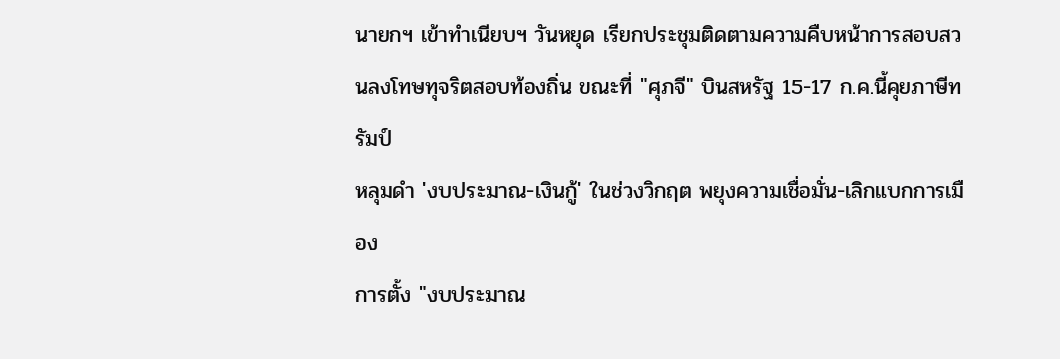นายกฯ เข้าทำเนียบฯ วันหยุด เรียกประชุมติดตามความคืบหน้าการสอบสวนลงโทษทุจริตสอบท้องถิ่น ขณะที่ "ศุภจี" บินสหรัฐ 15-17 ก.ค.นี้คุยภาษีทรัมป์
หลุมดำ 'งบประมาณ-เงินกู้' ในช่วงวิกฤต พยุงความเชื่อมั่น-เลิกแบกการเมือง
การตั้ง "งบประมาณ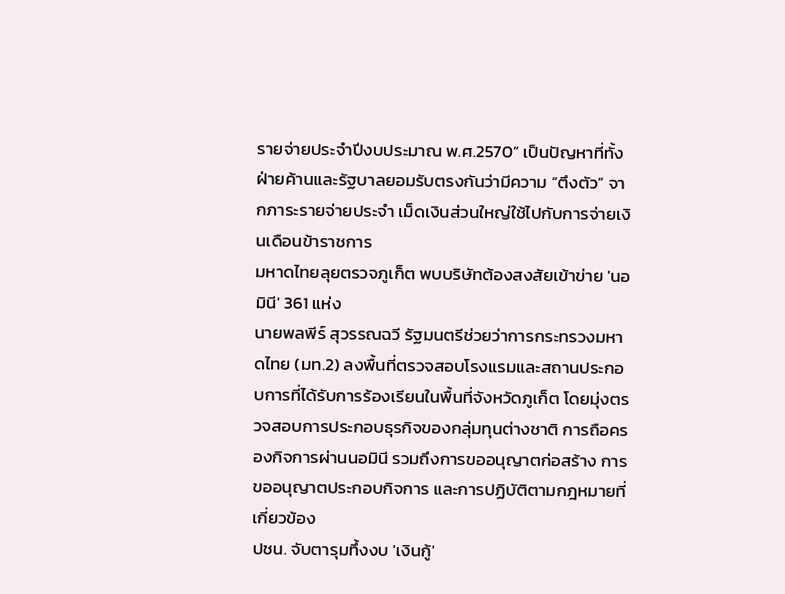รายจ่ายประจำปีงบประมาณ พ.ศ.2570” เป็นปัญหาที่ทั้งฝ่ายค้านและรัฐบาลยอมรับตรงกันว่ามีความ “ตึงตัว” จากภาระรายจ่ายประจำ เม็ดเงินส่วนใหญ่ใช้ไปกับการจ่ายเงินเดือนข้าราชการ
มหาดไทยลุยตรวจภูเก็ต พบบริษัทต้องสงสัยเข้าข่าย 'นอมินี' 361 แห่ง
นายพลพีร์ สุวรรณฉวี รัฐมนตรีช่วยว่าการกระทรวงมหาดไทย (มท.2) ลงพื้นที่ตรวจสอบโรงแรมและสถานประกอบการที่ได้รับการร้องเรียนในพื้นที่จังหวัดภูเก็ต โดยมุ่งตรวจสอบการประกอบธุรกิจของกลุ่มทุนต่างชาติ การถือครองกิจการผ่านนอมินี รวมถึงการขออนุญาตก่อสร้าง การขออนุญาตประกอบกิจการ และการปฏิบัติตามกฎหมายที่เกี่ยวข้อง
ปชน. จับตารุมทึ้งงบ 'เงินกู้'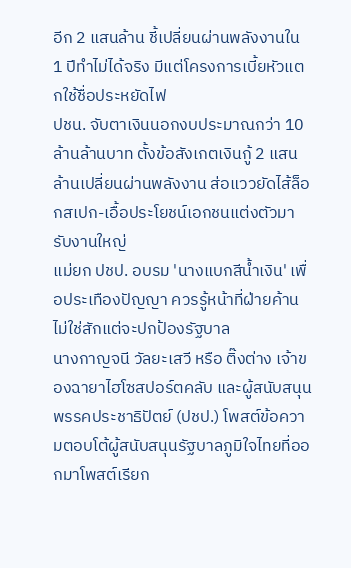อีก 2 แสนล้าน ชี้เปลี่ยนผ่านพลังงานใน 1 ปีทำไม่ได้จริง มีแต่โครงการเบี้ยหัวแตกใช้ชื่อประหยัดไฟ
ปชน. จับตาเงินนอกงบประมาณกว่า 10 ล้านล้านบาท ตั้งข้อสังเกตเงินกู้ 2 แสนล้านเปลี่ยนผ่านพลังงาน ส่อแววยัดไส้ล็อกสเปก-เอื้อประโยชน์เอกชนแต่งตัวมารับงานใหญ่
แม่ยก ปชป. อบรม 'นางแบกสีน้ำเงิน' เพื่อประเทืองปัญญา ควรรู้หน้าที่ฝ่ายค้าน ไม่ใช่สักแต่จะปกป้องรัฐบาล
นางกาญจนี วัลยะเสวี หรือ ติ๊งต่าง เจ้าของฉายาไฮโซสปอร์ตคลับ และผู้สนับสนุนพรรคประชาธิปัตย์ (ปชป.) โพสต์ข้อความตอบโต้ผู้สนับสนุนรัฐบาลภูมิใจไทยที่ออกมาโพสต์เรียก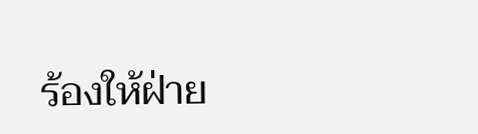ร้องให้ฝ่าย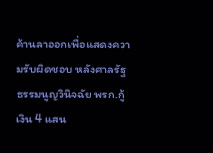ค้านลาออกเพื่อแสดงความรับผิดชอบ หลังศาลรัฐธรรมนูญวินิจฉัย พรก.กู้เงิน 4 แสน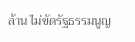ล้าน ไม่ขัดรัฐธรรมนูญ